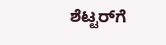ಶೆಟ್ಟರ್‌ಗೆ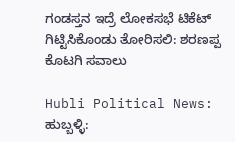ಗಂಡಸ್ತನ ಇದ್ರೆ ಲೋಕಸಭೆ ಟಿಕೆಟ್ ಗಿಟ್ಟಿಸಿಕೊಂಡು ತೋರಿಸಲಿ: ಶರಣಪ್ಪ ಕೊಟಗಿ ಸವಾಲು

Hubli Political News: ಹುಬ್ಬಳ್ಳಿ: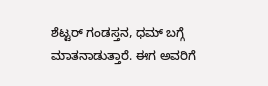ಶೆಟ್ಟ‌ರ್ ಗಂಡಸ್ತನ, ಧಮ್ ಬಗ್ಗೆ ಮಾತನಾಡುತ್ತಾರೆ. ಈಗ ಅವರಿಗೆ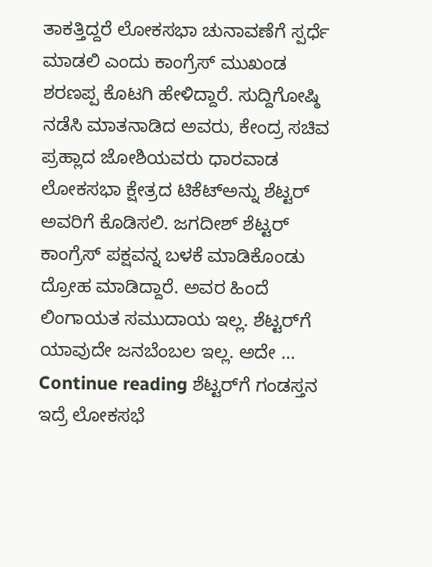ತಾಕತ್ತಿದ್ದರೆ ಲೋಕಸಭಾ ಚುನಾವಣೆಗೆ ಸ್ಪರ್ಧೆ ಮಾಡಲಿ ಎಂದು ಕಾಂಗ್ರೆಸ್ ಮುಖಂಡ ಶರಣಪ್ಪ ಕೊಟಗಿ ಹೇಳಿದ್ದಾರೆ. ಸುದ್ದಿಗೋಷ್ಠಿ ನಡೆಸಿ ಮಾತನಾಡಿದ ಅವರು, ಕೇಂದ್ರ ಸಚಿವ ಪ್ರಹ್ಲಾದ ಜೋಶಿಯವರು ಧಾರವಾಡ ಲೋಕಸಭಾ ಕ್ಷೇತ್ರದ ಟಿಕೆಟ್‌ಅನ್ನು ಶೆಟ್ಟ‌ರ್ ಅವರಿಗೆ ಕೊಡಿಸಲಿ. ಜಗದೀಶ್ ಶೆಟ್ಟರ್ ಕಾಂಗ್ರೆಸ್ ಪಕ್ಷವನ್ನ ಬಳಕೆ ಮಾಡಿಕೊಂಡು ದ್ರೋಹ ಮಾಡಿದ್ದಾರೆ. ಅವರ ಹಿಂದೆ ಲಿಂಗಾಯತ ಸಮುದಾಯ ಇಲ್ಲ. ಶೆಟ್ಟರ್‌ಗೆ ಯಾವುದೇ ಜನಬೆಂಬಲ ಇಲ್ಲ. ಅದೇ … Continue reading ಶೆಟ್ಟರ್‌ಗೆ ಗಂಡಸ್ತನ ಇದ್ರೆ ಲೋಕಸಭೆ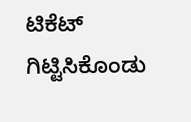ಟಿಕೆಟ್ ಗಿಟ್ಟಿಸಿಕೊಂಡು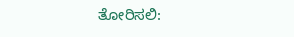ತೋರಿಸಲಿ: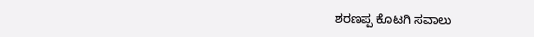ಶರಣಪ್ಪ ಕೊಟಗಿ ಸವಾಲು